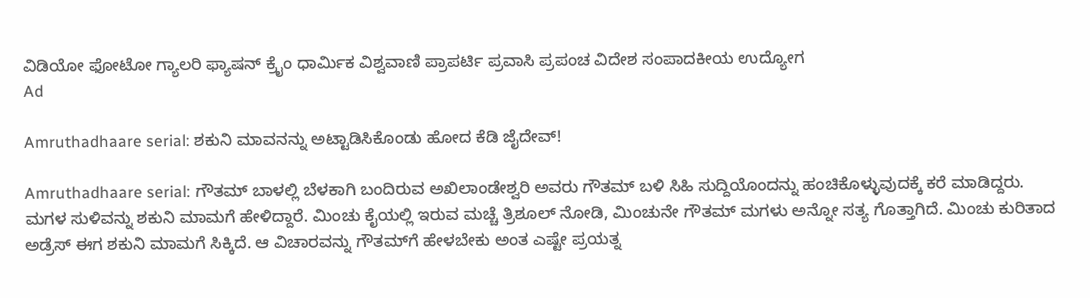ವಿಡಿಯೋ ಫೋಟೋ ಗ್ಯಾಲರಿ ಫ್ಯಾಷನ್ ಕ್ರೈಂ ಧಾರ್ಮಿಕ ವಿಶ್ವವಾಣಿ ಪ್ರಾಪರ್ಟಿ ಪ್ರವಾಸಿ ಪ್ರಪಂಚ ವಿದೇಶ ಸಂಪಾದಕೀಯ ಉದ್ಯೋಗ
Ad

Amruthadhaare serial: ಶಕುನಿ ಮಾವನನ್ನು ಅಟ್ಟಾಡಿಸಿಕೊಂಡು ಹೋದ ಕೆಡಿ ಜೈದೇವ್‌!

Amruthadhaare serial: ಗೌತಮ್ ಬಾಳಲ್ಲಿ ಬೆಳಕಾಗಿ ಬಂದಿರುವ ಅಖಿಲಾಂಡೇಶ್ವರಿ ಅವರು ಗೌತಮ್ ಬಳಿ ಸಿಹಿ ಸುದ್ದಿಯೊಂದನ್ನು ಹಂಚಿಕೊಳ್ಳುವುದಕ್ಕೆ ಕರೆ ಮಾಡಿದ್ದರು. ಮಗಳ ಸುಳಿವನ್ನು ಶಕುನಿ ಮಾಮಗೆ ಹೇಳಿದ್ದಾರೆ. ಮಿಂಚು ಕೈಯಲ್ಲಿ ಇರುವ ಮಚ್ಚೆ ತ್ರಿಶೂಲ್‌ ನೋಡಿ, ಮಿಂಚುನೇ ಗೌತಮ್‌ ಮಗಳು ಅನ್ನೋ ಸತ್ಯ ಗೊತ್ತಾಗಿದೆ. ಮಿಂಚು ಕುರಿತಾದ ಅಡ್ರೆಸ್‌ ಈಗ ಶಕುನಿ ಮಾಮಗೆ ಸಿಕ್ಕಿದೆ. ಆ ವಿಚಾರವನ್ನು ಗೌತಮ್‌ಗೆ ಹೇಳಬೇಕು ಅಂತ ಎಷ್ಟೇ ಪ್ರಯತ್ನ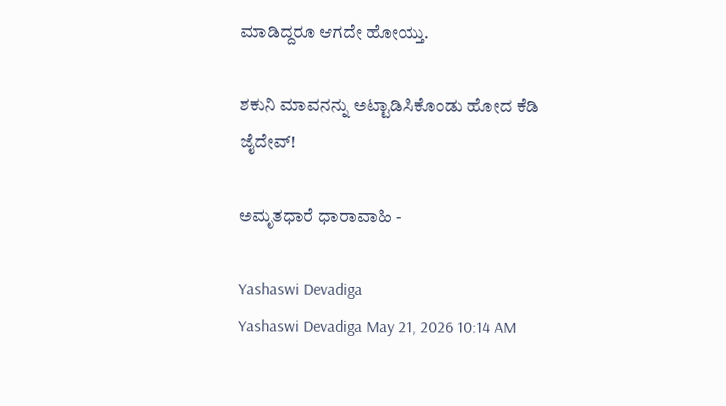ಮಾಡಿದ್ದರೂ ಆಗದೇ ಹೋಯ್ತು.

ಶಕುನಿ ಮಾವನನ್ನು ಅಟ್ಟಾಡಿಸಿಕೊಂಡು ಹೋದ ಕೆಡಿ ಜೈದೇವ್‌!

ಅಮೃತಧಾರೆ ಧಾರಾವಾಹಿ -

Yashaswi Devadiga
Yashaswi Devadiga May 21, 2026 10:14 AM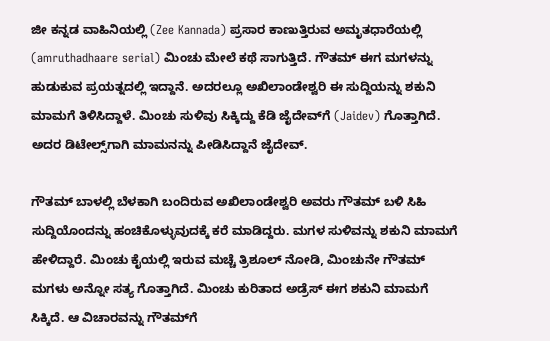ಜೀ ಕನ್ನಡ ವಾಹಿನಿಯಲ್ಲಿ (Zee Kannada) ಪ್ರಸಾರ ಕಾಣುತ್ತಿರುವ ಅಮೃತಧಾರೆಯಲ್ಲಿ (amruthadhaare serial) ಮಿಂಚು ಮೇಲೆ ಕಥೆ ಸಾಗುತ್ತಿದೆ. ಗೌತಮ್‌ ಈಗ ಮಗಳನ್ನು ಹುಡುಕುವ ಪ್ರಯತ್ನದಲ್ಲಿ ಇದ್ದಾನೆ. ಅದರಲ್ಲೂ ಅಖಿಲಾಂಡೇಶ್ವರಿ ಈ ಸುದ್ದಿಯನ್ನು ಶಕುನಿ ಮಾಮಗೆ ತಿಳಿಸಿದ್ದಾಳೆ. ಮಿಂಚು ಸುಳಿವು ಸಿಕ್ಕಿದ್ದು ಕೆಡಿ ಜೈದೇವ್‌ಗೆ (Jaidev) ಗೊತ್ತಾಗಿದೆ. ಅದರ ಡಿಟೇಲ್ಸ್‌ಗಾಗಿ ಮಾಮನನ್ನು ಪೀಡಿಸಿದ್ದಾನೆ ಜೈದೇವ್‌.

ಗೌತಮ್ ಬಾಳಲ್ಲಿ ಬೆಳಕಾಗಿ ಬಂದಿರುವ ಅಖಿಲಾಂಡೇಶ್ವರಿ ಅವರು ಗೌತಮ್ ಬಳಿ ಸಿಹಿ ಸುದ್ದಿಯೊಂದನ್ನು ಹಂಚಿಕೊಳ್ಳುವುದಕ್ಕೆ ಕರೆ ಮಾಡಿದ್ದರು. ಮಗಳ ಸುಳಿವನ್ನು ಶಕುನಿ ಮಾಮಗೆ ಹೇಳಿದ್ದಾರೆ. ಮಿಂಚು ಕೈಯಲ್ಲಿ ಇರುವ ಮಚ್ಚೆ ತ್ರಿಶೂಲ್‌ ನೋಡಿ, ಮಿಂಚುನೇ ಗೌತಮ್‌ ಮಗಳು ಅನ್ನೋ ಸತ್ಯ ಗೊತ್ತಾಗಿದೆ. ಮಿಂಚು ಕುರಿತಾದ ಅಡ್ರೆಸ್‌ ಈಗ ಶಕುನಿ ಮಾಮಗೆ ಸಿಕ್ಕಿದೆ. ಆ ವಿಚಾರವನ್ನು ಗೌತಮ್‌ಗೆ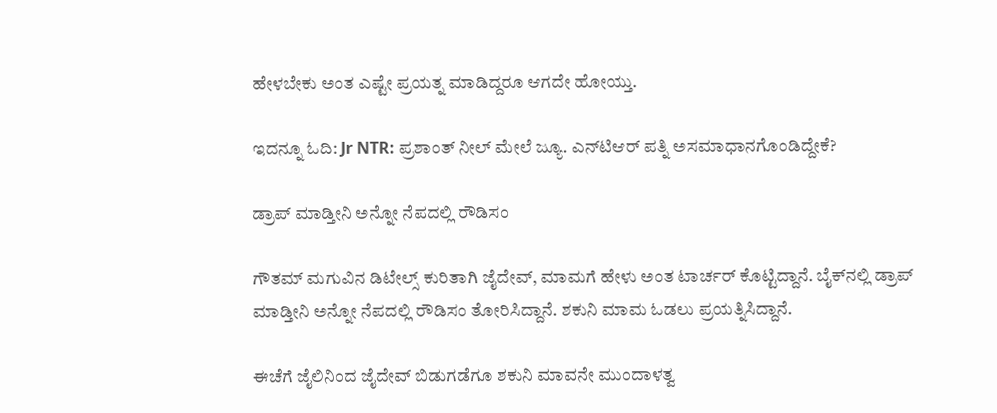ಹೇಳಬೇಕು ಅಂತ ಎಷ್ಟೇ ಪ್ರಯತ್ನ ಮಾಡಿದ್ದರೂ ಆಗದೇ ಹೋಯ್ತು.

ಇದನ್ನೂ ಓದಿ: Jr NTR: ಪ್ರಶಾಂತ್ ನೀಲ್ ಮೇಲೆ ಜ್ಯೂ. ಎನ್‌ಟಿಆರ್ ಪತ್ನಿ ಅಸಮಾಧಾನಗೊಂಡಿದ್ದೇಕೆ?

ಡ್ರಾಪ್‌ ಮಾಡ್ತೀನಿ ಅನ್ನೋ ನೆಪದಲ್ಲಿ ರೌಡಿಸಂ

ಗೌತಮ್‌ ಮಗುವಿನ ಡಿಟೇಲ್ಸ್‌ ಕುರಿತಾಗಿ ಜೈದೇವ್‌, ಮಾಮಗೆ ಹೇಳು ಅಂತ ಟಾರ್ಚರ್‌ ಕೊಟ್ಟಿದ್ದಾನೆ. ಬೈಕ್‌ನಲ್ಲಿ ಡ್ರಾಪ್‌ ಮಾಡ್ತೀನಿ ಅನ್ನೋ ನೆಪದಲ್ಲಿ ರೌಡಿಸಂ ತೋರಿಸಿದ್ದಾನೆ. ಶಕುನಿ ಮಾಮ ಓಡಲು ಪ್ರಯತ್ನಿಸಿದ್ದಾನೆ.

ಈಚೆಗೆ ಜೈಲಿನಿಂದ ಜೈದೇವ್ ಬಿಡುಗಡೆಗೂ ಶಕುನಿ ಮಾವನೇ ಮುಂದಾಳತ್ವ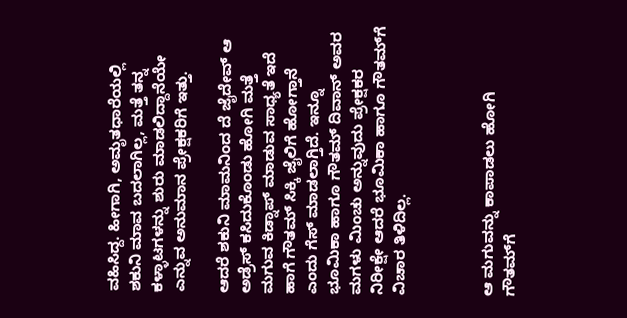ವಹಿಸಿದ್ದ. ಹೀಗಾಗಿ, ಅಮೃತಧಾರೆಯಲ್ಲಿ ಶಕುನಿ ಮಾವ ಬದಲಾಗಿಲ್ಲ, ಮತ್ತೆ ತನ್ನ ಕಳ್ಳಾಟಗಳನ್ನು ಶುರು ಮಾಡಲಿದ್ದಾನೆಯೇ ಎನ್ನುವ ಅನುಮಾನ ಪ್ರೇಕ್ಷಕರಿಗೆ ಇತ್ತು.

ಆದರೆ ಶಕುನಿ ಮಾಮನಿಂದ ದೆ ಜೈದೇವ್ ಆ ಅಡ್ರೆಸ್ ಕಸಿದುಕೊಂಡು ಹೋಗಿ ಮತ್ತೆ‌ ಮಗುವ ಕಿಡ್ನಾಪ್ ಮಾಡುವ ಸಾಧ್ಯತೆ ಇದೆ ಹಾಗೆ ಗೌತಮ್ ಸಿಕ್ಕಿ ಜೈಲಿಗೆ ಹೋಗ್ತಾನೆ ಎಂದು ಗೆಸ್ ಮಾಡಲಾಗ್ತಿದೆ‌‌. ಇನ್ನೂ ಭೂಮಿಕಾ ಹಾಗೂ ಗೌತಮ್‌ ದಿವಾನ್‌ ಅವರ ಮಗಳು ಮಿಂಚು ಅನ್ನುವುದು ಪ್ರೇಕ್ಷಕರ ನಿರೀಕ್ಷೇ ಆದರೆ ಭೂಮಿಕಾ ಹಾಗೂ ಗೌತಮ್‌ಗೆ ವಿಚಾರ ತಿಳಿದಿಲ್ಲ.



ಆ ಮಗುವನ್ನು ಕಾಪಾಡಲು ಹೋಗಿ ಗೌತಮ್‌ಗೆ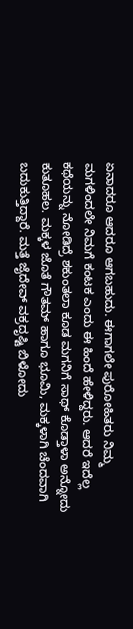ಏನಾದರೂ ಆದರೂ ಆಗಬಹುದು. ಈಗಾಗಲೇ ಪುರೋಹಿತರು ನಿಮ್ಮ ಮಗಳಿಂದಲೇ ನಿಮಗೆ ಕಂಟಕ ಎಂದು ಈ ಹಿಂದೆ ಹೇಳಿದ್ದರು. ಆದರೆ ಇದೆಲ್ಲ ಕಥೆಯನ್ನು ನೋಡಿದ್ರೆ ಶಕುಂತಲಾ ಕೂಡ ಮಗನಿಗೆ ಸಾಥ್‌ ಕೊಡ್ತಾಳಾ ಅನ್ನೋದು ಕುತೂಹಲ. ಮಕ್ಕಳ ಜೊತೆ ಗೌತಮ್‌ ಹಾಗೂ ಭೂಮಿ, ಮಕ್ಕಳಾಗಿ ಚೆಂದವಾಗಿ ಬದುಕುತ್ತಿದ್ದಾರೆ. ಮತ್ತೆ ಜೈದೇವ್‌ ವಕ್ರದೃಷ್ಟಿ ಬಿಳೋದು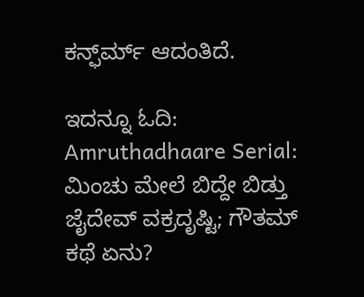ಕನ್ಫ್‌ರ್ಮ್‌ ಆದಂತಿದೆ.

ಇದನ್ನೂ ಓದಿ: Amruthadhaare Serial: ಮಿಂಚು ಮೇಲೆ ಬಿದ್ದೇ ಬಿಡ್ತು ಜೈದೇವ್‌ ವಕ್ರದೃಷ್ಟಿ; ಗೌತಮ್‌ ಕಥೆ ಏನು?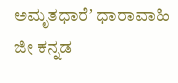ಅಮೃತಧಾರೆʼ ಧಾರಾವಾಹಿ ಜೀ ಕನ್ನಡ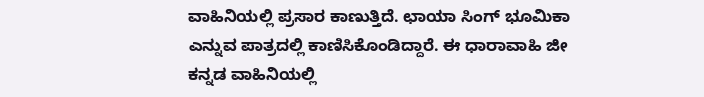ವಾಹಿನಿಯಲ್ಲಿ ಪ್ರಸಾರ ಕಾಣುತ್ತಿದೆ. ಛಾಯಾ ಸಿಂಗ್ ಭೂಮಿಕಾ ಎನ್ನುವ ಪಾತ್ರದಲ್ಲಿ ಕಾಣಿಸಿಕೊಂಡಿದ್ದಾರೆ. ಈ ಧಾರಾವಾಹಿ ಜೀ ಕನ್ನಡ ವಾಹಿನಿಯಲ್ಲಿ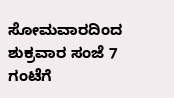ಸೋಮವಾರದಿಂದ ಶುಕ್ರವಾರ ಸಂಜೆ 7 ಗಂಟೆಗೆ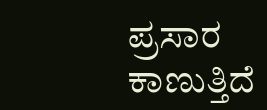ಪ್ರಸಾರ ಕಾಣುತ್ತಿದೆ